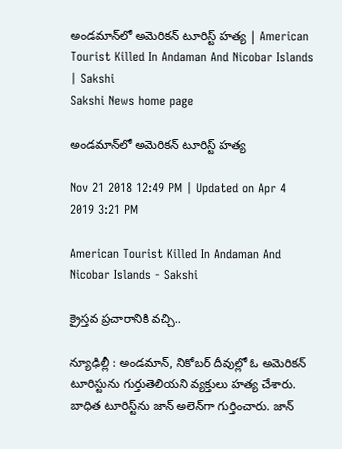అండమాన్‌లో అమెరికన్‌ టూరిస్ట్‌ హత్య | American Tourist Killed In Andaman And Nicobar Islands | Sakshi
Sakshi News home page

అండమాన్‌లో అమెరికన్‌ టూరిస్ట్‌ హత్య

Nov 21 2018 12:49 PM | Updated on Apr 4 2019 3:21 PM

American Tourist Killed In Andaman And Nicobar Islands - Sakshi

క్రైస్తవ ప్రచారానికి వచ్చి..

న్యూఢిల్లీ : అండమాన్‌, నికోబర్‌ దీవుల్లో ఓ అమెరికన్‌ టూరిస్టును గుర్తుతెలియని వ్యక్తులు హత్య చేశారు. బాధిత టూరిస్ట్‌ను జాన్‌ అలెన్‌గా గుర్తించారు. జాన్‌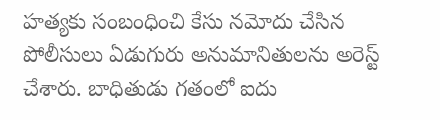హత్యకు సంబంధించి కేసు నమోదు చేసిన పోలీసులు ఏడుగురు అనుమానితులను అరెస్ట్‌ చేశారు. బాధితుడు గతంలో ఐదు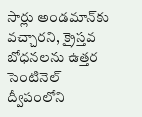సార్లు అండమాన్‌కు వచ్చారని, క్రైస్తవ బోధనలను ఉత్తర సెంటినెల్‌ ద్వీపంలోని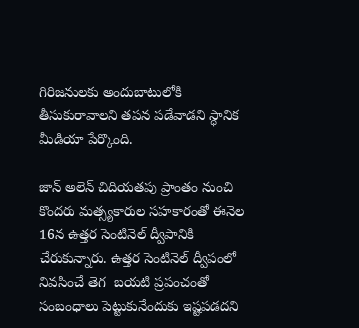గిరిజనులకు అందుబాటులోకి తీసుకురావాలని తపన పడేవాడని స్ధానిక మీడియా పేర్కొంది.

జాన్‌ అలెన్‌ చిదియతపు ప్రాంతం నుంచి కొందరు మత్స్యకారుల సహకారంతో ఈనెల 16న ఉత్తర సెంటినెల్‌ ద్వీపానికి చేరుకున్నారు. ఉత్తర సెంటినెల్‌ ద్వీపంలో నివసించే తెగ  బయటి ప్రపంచంతో సంబంధాలు పెట్టుకునేందుకు ఇష్టపడదని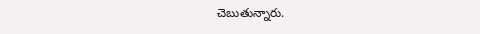చెబుతున్నారు.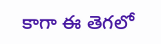కాగా ఈ తెగలో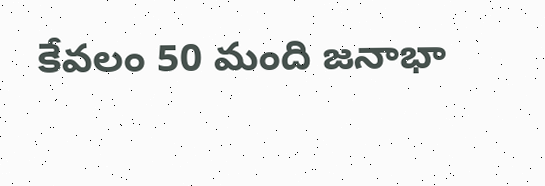కేవలం 50 మంది జనాభా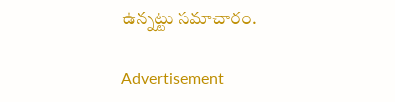ఉన్నట్టు సమాచారం.

Advertisement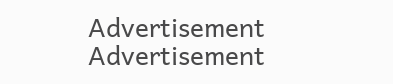Advertisement
Advertisement